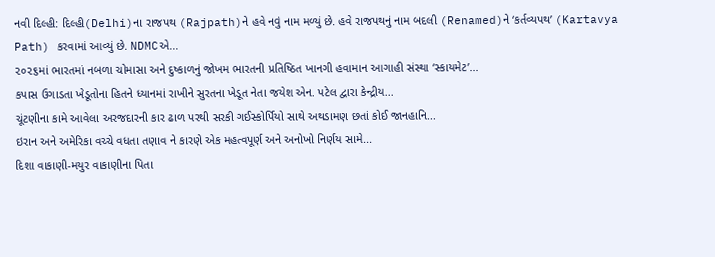નવી દિલ્હી: દિલ્હી(Delhi)ના રાજપથ (Rajpath)ને હવે નવું નામ મળ્યું છે. હવે રાજપથનું નામ બદલી (Renamed)ને ‘કર્તવ્યપથ’ (Kartavya Path) કરવામાં આવ્યું છે. NDMCએ...
૨૦૨૬માં ભારતમાં નબળા ચોમાસા અને દુષ્કાળનું જોખમ ભારતની પ્રતિષ્ઠિત ખાનગી હવામાન આગાહી સંસ્થા ‘સ્કાયમેટ’...
કપાસ ઉગાડતા ખેડૂતોના હિતને ધ્યાનમાં રાખીને સુરતના ખેડૂત નેતા જયેશ એન. પટેલ દ્વારા કેન્દ્રીય...
ચૂંટણીના કામે આવેલા અરજદારની કાર ઢાળ પરથી સરકી ગઈસ્કોર્પિયો સાથે અથડામણ છતાં કોઈ જાનહાનિ...
ઇરાન અને અમેરિકા વચ્ચે વધતા તણાવ ને કારણે એક મહત્વપૂર્ણ અને અનોખો નિર્ણય સામે...
દિશા વાકાણી-મયુર વાકાણીના પિતા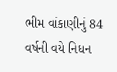ભીમ વાંકાણીનું 84 વર્ષની વયે નિધન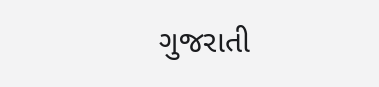ગુજરાતી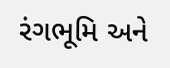રંગભૂમિ અને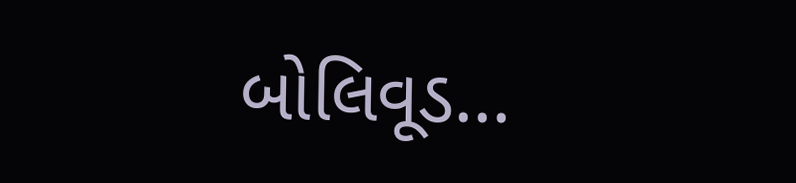બોલિવૂડ...